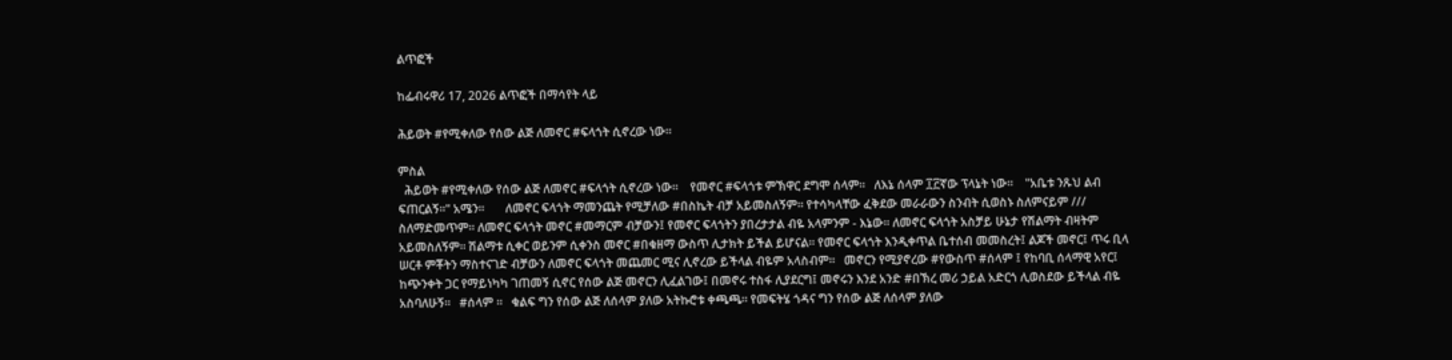ልጥፎች

ከፌብሩዋሪ 17, 2026 ልጥፎች በማሳየት ላይ

ሕይወት #የሚቀለው የሰው ልጅ ለመኖር #ፍላጎት ሲኖረው ነው።

ምስል
  ሕይወት #የሚቀለው የሰው ልጅ ለመኖር #ፍላጎት ሲኖረው ነው።    የመኖር #ፍላጎቱ ምኽዋር ደግሞ ሰላም።   ለእኔ ሰላም ፲፫ኛው ፕላኔት ነው።    "አቤቱ ንጹህ ልብ ፍጠርልኝ።" አሜን።       ለመኖር ፍላጎት ማመንጨት የሚቻለው #በስኬት ብቻ አይመስለኝም። የተሳካላቸው ፈቅደው መራራውን ስንብት ሲወስኑ ስለምናይም /// ስለማድመጥም። ለመኖር ፍላጎት መኖር #መማርም ብቻውን፤ የመኖር ፍላጎትን ያበረታታል ብዬ አላምንም - እኔው። ለመኖር ፍላጎት አስቻይ ሁኔታ የሽልማት ብዛትም አይመስለኝም። ሽልማቱ ሲቀር ወይንም ሲቀንስ መኖር #በቁዘማ ውስጥ ሊታክት ይችል ይሆናል። የመኖር ፍላጎት እንዲቀጥል ቤተሰብ መመስረት፤ ልጆች መኖር፤ ጥሩ ቢላ ሠርቶ ምቾትን ማስተናገድ ብቻውን ለመኖር ፍላጎት መጨመር ሚና ሊኖረው ይችላል ብዬም አላስብም።   መኖርን የሚያኖረው #የውስጥ #ሰላም ፤ የከባቢ ሰላማዊ አየር፤ ከጭንቀት ጋር የማይነካካ ገጠመኝ ሲኖር የሰው ልጅ መኖርን ሊፈልገው፤ በመኖሩ ተስፋ ሊያደርግ፤ መኖሩን እንደ አንድ #በኽረ መሪ ኃይል አድርጎ ሊወስደው ይችላል ብዬ አስባለሁኝ።   #ሰላም ።   ቁልፍ ግን የሰው ልጅ ለሰላም ያለው አትኩሮቱ ቀጫጫ። የመፍትሄ ጎዳና ግን የሰው ልጅ ለሰላም ያለው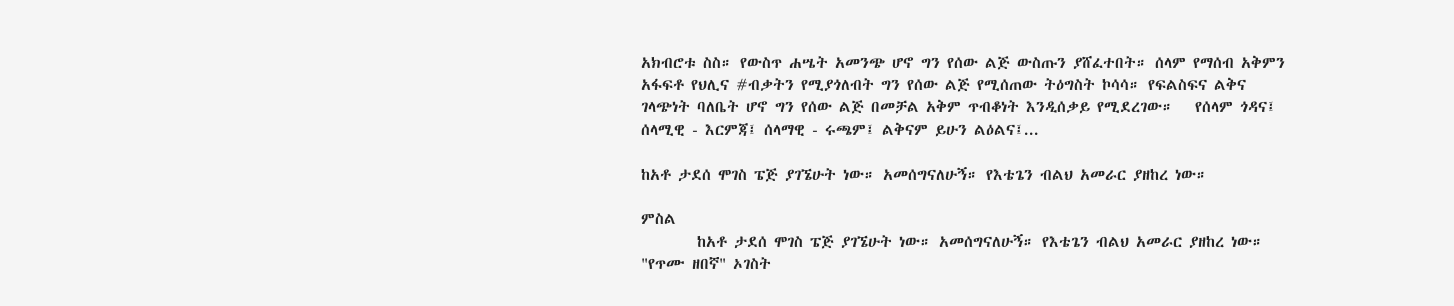አክብሮቱ ስስ። የውስጥ ሐሤት አመንጭ ሆኖ ግን የሰው ልጅ ውስጡን ያሸፈተበት። ሰላም የማሰብ አቅምን አፋፍቶ የህሊና #ብቃትን የሚያጎለብት ግን የሰው ልጅ የሚሰጠው ትዕግስት ኮሳሳ። የፍልስፍና ልቅና ገላጭነት ባለቤት ሆኖ ግን የሰው ልጅ በመቻል አቅም ጥብቆነት እንዲሰቃይ የሚደረገው።   የሰላም ጎዳና፤ ሰላሚዊ - እርምጃ፤ ሰላማዊ - ሩጫም፤ ልቅናም ይሁን ልዕልና፤...

ከአቶ ታደሰ ሞገስ ፔጅ ያገኜሁት ነው። አመሰግናለሁኝ። የእቴጌን ብልህ አመራር ያዘከረ ነው።

ምስል
        ከአቶ ታደሰ ሞገስ ፔጅ ያገኜሁት ነው። አመሰግናለሁኝ። የእቴጌን ብልህ አመራር ያዘከረ ነው።   "የጥሙ ዘበኛ" ኦገስት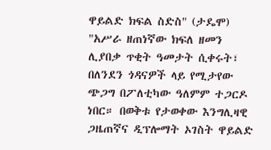ዋይልድ ክፍል ስድስ" (ታዴሞ)   "አሥራ ዘጠነኛው ክፍለ ዘመን ሊያበቃ ጥቂት ዓመታት ሲቀሩት፣ በለንደን ጎዳናዎች ላይ የሚታየው ጭጋግ በፖለቲካው ዓለምም ተጋርዶ ነበር። በወቅቱ የታወቀው እንግሊዛዊ ጋዜጠኛና ዲፕሎማት ኦገስት ዋይልድ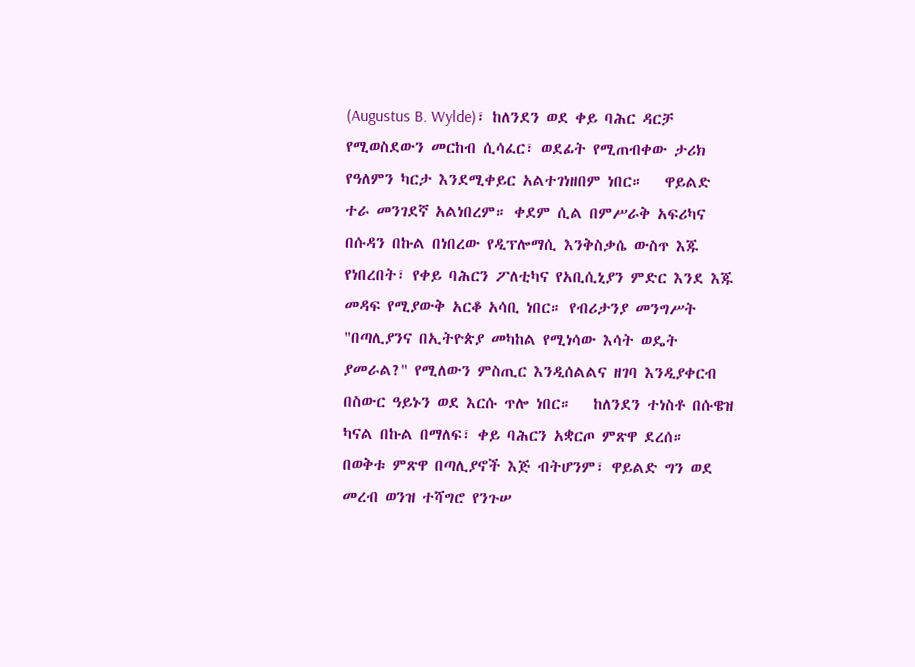(Augustus B. Wylde)፣ ከለንደን ወደ ቀይ ባሕር ዳርቻ የሚወስደውን መርከብ ሲሳፈር፣ ወደፊት የሚጠብቀው ታሪክ የዓለምን ካርታ እንደሚቀይር አልተገነዘበም ነበር።   ዋይልድ ተራ መንገደኛ አልነበረም። ቀደም ሲል በምሥራቅ አፍሪካና በሱዳን በኩል በነበረው የዲፕሎማሲ እንቅስቃሴ ውስጥ እጁ የነበረበት፣ የቀይ ባሕርን ፖለቲካና የአቢሲኒያን ምድር እንደ እጁ መዳፍ የሚያውቅ አርቆ አሳቢ ነበር። የብሪታንያ መንግሥት "በጣሊያንና በኢትዮጵያ መካከል የሚነሳው እሳት ወዴት ያመራል?" የሚለውን ምስጢር እንዲሰልልና ዘገባ እንዲያቀርብ በስውር ዓይኑን ወደ እርሱ ጥሎ ነበር።   ከለንደን ተነስቶ በሱዌዝ ካናል በኩል በማለፍ፣ ቀይ ባሕርን አቋርጦ ምጽዋ ደረሰ። በወቅቱ ምጽዋ በጣሊያኖች እጅ ብትሆንም፣ ዋይልድ ግን ወደ መረብ ወንዝ ተሻግሮ የንጉሠ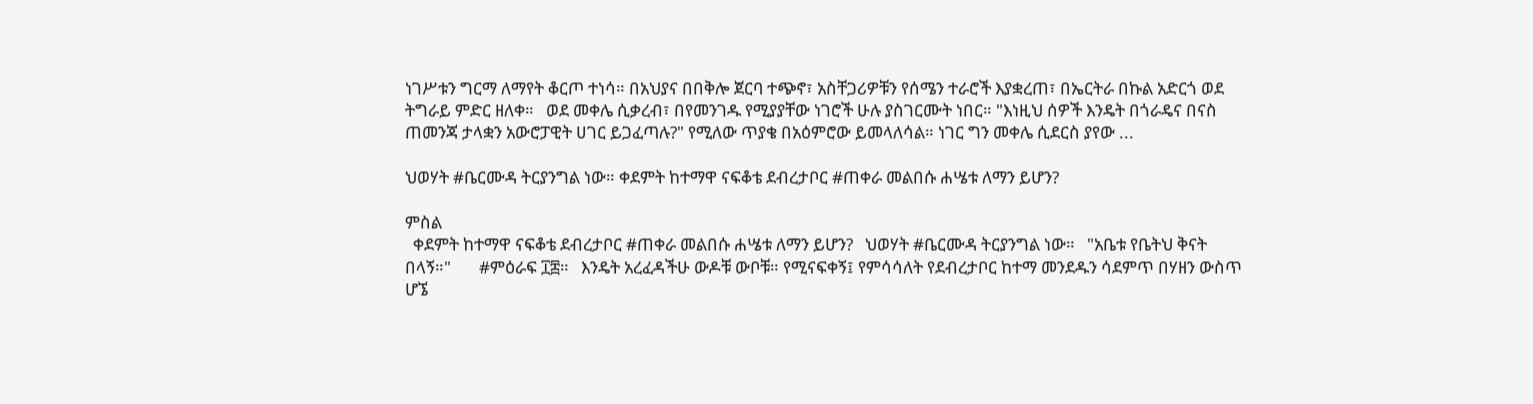ነገሥቱን ግርማ ለማየት ቆርጦ ተነሳ። በአህያና በበቅሎ ጀርባ ተጭኖ፣ አስቸጋሪዎቹን የሰሜን ተራሮች እያቋረጠ፣ በኤርትራ በኩል አድርጎ ወደ ትግራይ ምድር ዘለቀ።   ወደ መቀሌ ሲቃረብ፣ በየመንገዱ የሚያያቸው ነገሮች ሁሉ ያስገርሙት ነበር። "እነዚህ ሰዎች እንዴት በጎራዴና በናስ ጠመንጃ ታላቋን አውሮፓዊት ሀገር ይጋፈጣሉ?" የሚለው ጥያቄ በአዕምሮው ይመላለሳል። ነገር ግን መቀሌ ሲደርስ ያየው ...

ህወሃት #ቤርሙዳ ትርያንግል ነው። ቀደምት ከተማዋ ናፍቆቴ ደብረታቦር #ጠቀራ መልበሱ ሐሤቱ ለማን ይሆን?

ምስል
  ቀደምት ከተማዋ ናፍቆቴ ደብረታቦር #ጠቀራ መልበሱ ሐሤቱ ለማን ይሆን?   ህወሃት #ቤርሙዳ ትርያንግል ነው።   "አቤቱ የቤትህ ቅናት በላኝ።"       #ምዕራፍ ፲፰።   እንዴት አረፈዳችሁ ውዶቹ ውቦቹ። የሚናፍቀኝ፤ የምሳሳለት የደብረታቦር ከተማ መንደዱን ሳደምጥ በሃዘን ውስጥ ሆኜ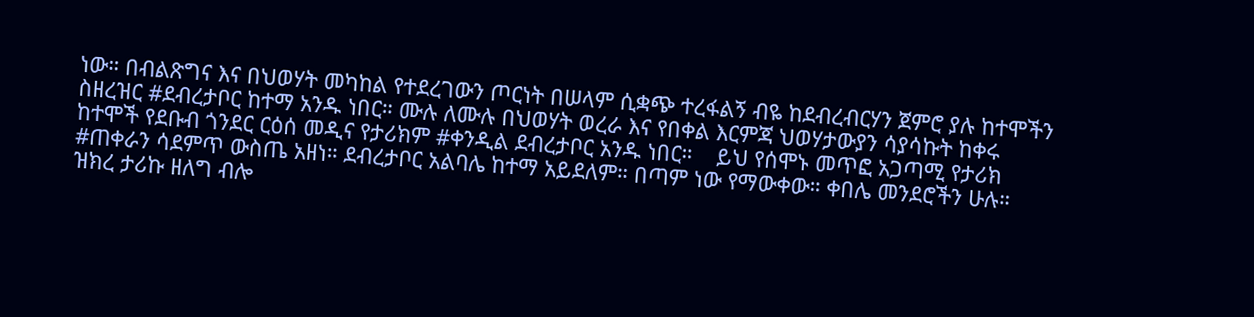ነው። በብልጽግና እና በህወሃት መካከል የተደረገውን ጦርነት በሠላም ሲቋጭ ተረፋልኝ ብዬ ከደብረብርሃን ጀምሮ ያሉ ከተሞችን ስዘረዝር #ደብረታቦር ከተማ አንዱ ነበር። ሙሉ ለሙሉ በህወሃት ወረራ እና የበቀል እርምጃ ህወሃታውያን ሳያሳኩት ከቀሩ ከተሞች የደቡብ ጎንደር ርዕሰ መዲና የታሪክም #ቀንዲል ደብረታቦር አንዱ ነበር።    ይህ የሰሞኑ መጥፎ አጋጣሚ የታሪክ #ጠቀራን ሳደምጥ ውስጤ አዘነ። ደብረታቦር አልባሌ ከተማ አይደለም። በጣም ነው የማውቀው። ቀበሌ መንደሮችን ሁሉ። ዝክረ ታሪኩ ዘለግ ብሎ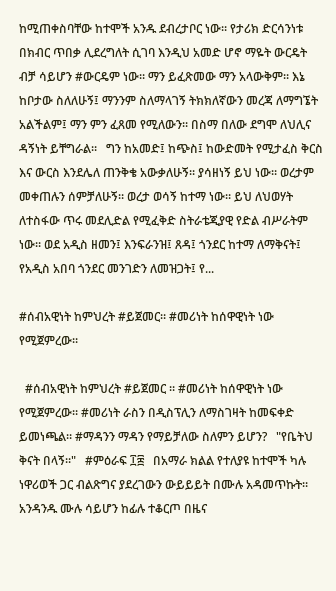ከሚጠቀስባቸው ከተሞች አንዱ ደብረታቦር ነው። የታሪክ ድርሳንነቱ በክብር ጥበቃ ሊደረግለት ሲገባ እንዲህ አመድ ሆኖ ማዬት ውርዴት ብቻ ሳይሆን #ውርዴም ነው። ማን ይፈጽመው ማን አላውቅም። እኔ ከቦታው ስለለሁኝ፤ ማንንም ስለማላገኝ ትክክለኛውን መረጃ ለማግኜት አልችልም፤ ማን ምን ፈጸመ የሚለውን። በስማ በለው ደግሞ ለህሊና ዳኝነት ይቸግራል።   ግን ከአመድ፤ ከጭስ፤ ከውድመት የሚታፈስ ቅርስ እና ውርስ እንደሌለ ጠንቅቄ አውቃለሁኝ። ያሳዘነኝ ይህ ነው። ወረታም መቀጠሉን ሰምቻለሁኝ። ወረታ ወሳኝ ከተማ ነው። ይህ ለህወሃት ለተስፋው ጥሩ መደሊድል የሚፈቅድ ስትራቴጂያዊ የድል ብሥራትም ነው። ወደ አዲስ ዘመን፤ እንፍራንዝ፤ ጸዳ፤ ጎንደር ከተማ ለማቅናት፤ የአዲስ አበባ ጎንደር መንገድን ለመዝጋት፤ የ...

#ሰብአዊነት ከምህረት #ይጀመር። #መሪነት ከሰዋዊነት ነው የሚጀምረው።

  #ሰብአዊነት ከምህረት #ይጀመር ። #መሪነት ከሰዋዊነት ነው የሚጀምረው። #መሪነት ራስን በዲስፕሊን ለማስገዛት ከመፍቀድ ይመነጫል። #ማዳንን ማዳን የማይቻለው ስለምን ይሆን?   "የቤትህ ቅናት በላኝ።"   #ምዕራፍ ፲፰   በአማራ ክልል የተለያዩ ከተሞች ካሉ ነዋሪወች ጋር ብልጽግና ያደረገውን ውይይይት በሙሉ አዳመጥኩት። አንዳንዱ ሙሉ ሳይሆን ከፊሉ ተቆርጦ በዜና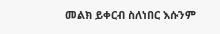መልክ ይቀርብ ስለነበር እሱንም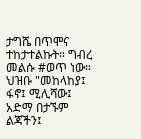ታግሼ በጥሞና ተከታተልኩት። ግብረ መልሱ #ወጥ ነው። ህዝቡ "መከላከያ፤ ፋኖ፤ ሚሊሻው፤ አድማ በታኙም ልጃችን፤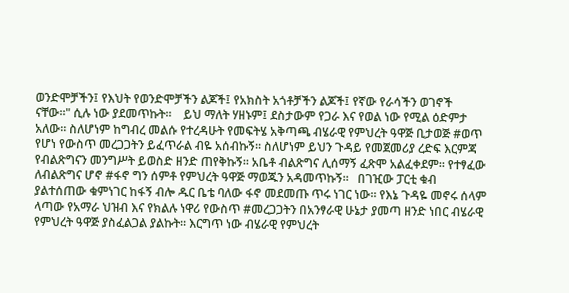ወንድሞቻችን፤ የእህት የወንድሞቻችን ልጆች፤ የአክስት አጎቶቻችን ልጆች፤ የኛው የራሳችን ወገኖች ናቸው።" ሲሉ ነው ያደመጥኩት።    ይህ ማለት ሃዘኑም፤ ደስታውም የጋራ እና የወል ነው የሚል ዕድምታ አለው። ስለሆነም ከግብረ መልሱ የተረዳሁት የመፍትሄ አቅጣጫ ብሄራዊ የምህረት ዓዋጅ ቢታወጅ #ወጥ የሆነ የውስጥ መረጋጋትን ይፈጥራል ብዬ አሰብኩኝ። ስለሆነም ይህን ጉዳይ የመጀመሪያ ረድፍ እርምጃ የብልጽግናን መንግሥት ይወስድ ዘንድ ጠየቅኩኝ። አቤቶ ብልጽግና ሊሰማኝ ፈጽሞ አልፈቀደም። የተፃፈው ለብልጽግና ሆኖ #ፋኖ ግን ሰምቶ የምህረት ዓዋጅ ማወጁን አዳመጥኩኝ።   በገዢው ፓርቲ ቁብ ያልተሰጠው ቁምነገር ከፋኝ ብሎ ዱር ቤቴ ባለው ፋኖ መደመጡ ጥሩ ነገር ነው። የእኔ ጉዳዬ መኖሩ ሰላም ላጣው የአማራ ህዝብ እና የክልሉ ነዋሪ የውስጥ #መረጋጋትን በአንፃራዊ ሁኔታ ያመጣ ዘንድ ነበር ብሄራዊ የምህረት ዓዋጅ ያስፈልጋል ያልኩት። እርግጥ ነው ብሄራዊ የምህረት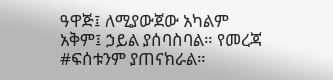ዓዋጅ፤ ለሚያውጀው አካልም አቅም፤ ኃይል ያሰባስባል። የመረጃ #ፍሰቱንም ያጠናክራል።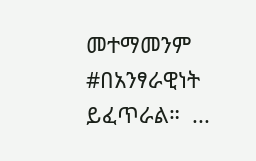መተማመንም #በአንፃራዊነት ይፈጥራል።  ...